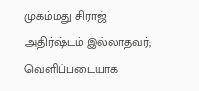முகம்மது சிராஜ் அதிர்ஷ்டம் இல்லாதவர்; வெளிப்படையாக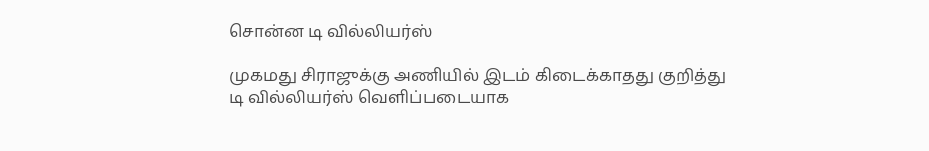சொன்ன டி வில்லியர்ஸ்

முகமது சிராஜுக்கு அணியில் இடம் கிடைக்காதது குறித்து டி வில்லியர்ஸ் வெளிப்படையாக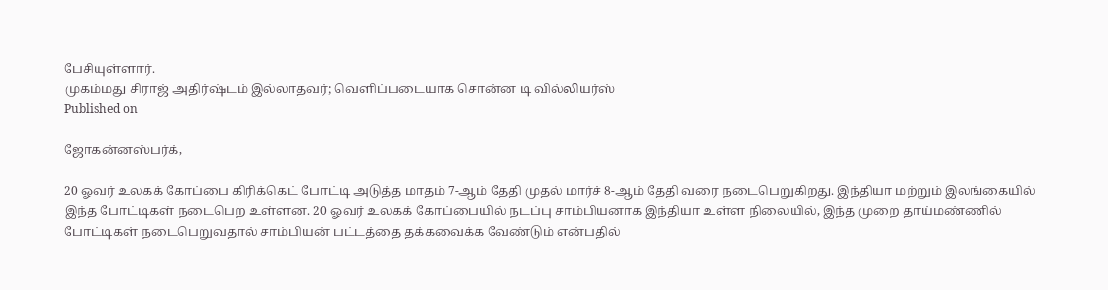பேசியுள்ளார்.
முகம்மது சிராஜ் அதிர்ஷ்டம் இல்லாதவர்; வெளிப்படையாக சொன்ன டி வில்லியர்ஸ்
Published on

ஜோகன்னஸ்பர்க்,

20 ஓவர் உலகக் கோப்பை கிரிக்கெட் போட்டி அடுத்த மாதம் 7-ஆம் தேதி முதல் மார்ச் 8-ஆம் தேதி வரை நடைபெறுகிறது. இந்தியா மற்றும் இலங்கையில் இந்த போட்டிகள் நடைபெற உள்ளன. 20 ஓவர் உலகக் கோப்பையில் நடப்பு சாம்பியனாக இந்தியா உள்ள நிலையில், இந்த முறை தாய்மண்ணில் போட்டிகள் நடைபெறுவதால் சாம்பியன் பட்டத்தை தக்கவைக்க வேண்டும் என்பதில்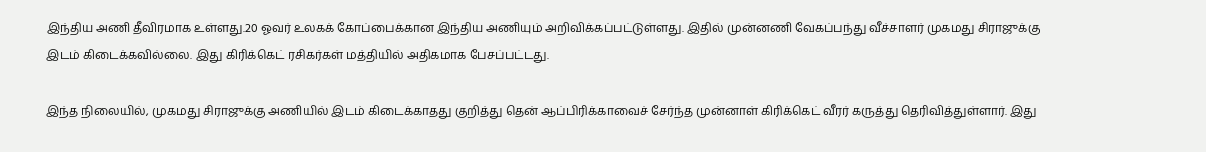இந்திய அணி தீவிரமாக உள்ளது.20 ஓவர் உலகக் கோப்பைக்கான இந்திய அணியும் அறிவிக்கப்பட்டுள்ளது. இதில் முன்னணி வேகப்பந்து வீச்சாளர் முகமது சிராஜுக்கு இடம் கிடைக்கவில்லை. இது கிரிக்கெட் ரசிகர்கள் மத்தியில் அதிகமாக பேசப்பட்டது.

இந்த நிலையில், முகமது சிராஜுக்கு அணியில் இடம் கிடைக்காதது குறித்து தென் ஆப்பிரிக்காவைச் சேர்ந்த முன்னாள் கிரிக்கெட் வீரர் கருத்து தெரிவித்துள்ளார். இது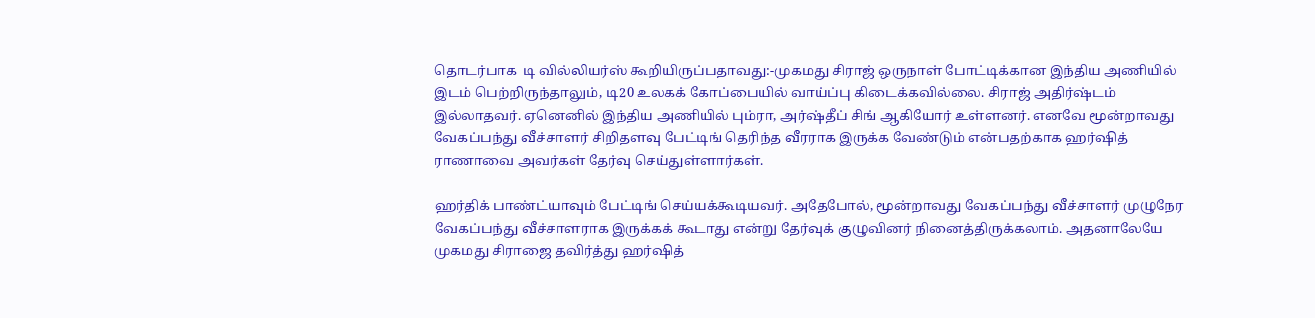தொடர்பாக  டி வில்லியர்ஸ் கூறியிருப்பதாவது:-முகமது சிராஜ் ஒருநாள் போட்டிக்கான இந்திய அணியில் இடம் பெற்றிருந்தாலும், டி20 உலகக் கோப்பையில் வாய்ப்பு கிடைக்கவில்லை. சிராஜ் அதிர்ஷ்டம் இல்லாதவர். ஏனெனில் இந்திய அணியில் பும்ரா, அர்ஷ்தீப் சிங் ஆகியோர் உள்ளனர். எனவே மூன்றாவது வேகப்பந்து வீச்சாளர் சிறிதளவு பேட்டிங் தெரிந்த வீரராக இருக்க வேண்டும் என்பதற்காக ஹர்ஷித் ராணாவை அவர்கள் தேர்வு செய்துள்ளார்கள்.

ஹர்திக் பாண்ட்யாவும் பேட்டிங் செய்யக்கூடியவர். அதேபோல், மூன்றாவது வேகப்பந்து வீச்சாளர் முழுநேர வேகப்பந்து வீச்சாளராக இருக்கக் கூடாது என்று தேர்வுக் குழுவினர் நினைத்திருக்கலாம். அதனாலேயே முகமது சிராஜை தவிர்த்து ஹர்ஷித்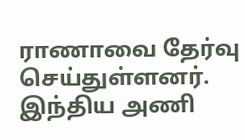ராணாவை தேர்வு செய்துள்ளனர். இந்திய அணி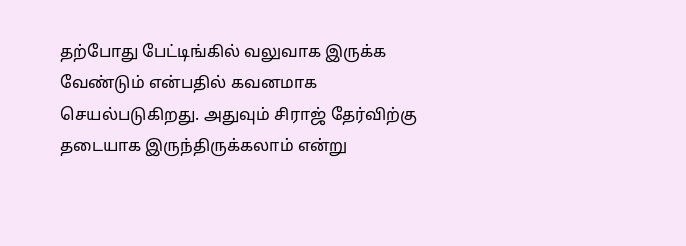தற்போது பேட்டிங்கில் வலுவாக இருக்க வேண்டும் என்பதில் கவனமாக செயல்படுகிறது. அதுவும் சிராஜ் தேர்விற்கு தடையாக இருந்திருக்கலாம் என்று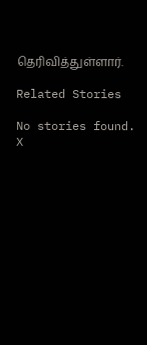தெரிவித்துள்ளார்.

Related Stories

No stories found.
X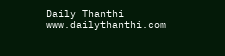Daily Thanthi
www.dailythanthi.com